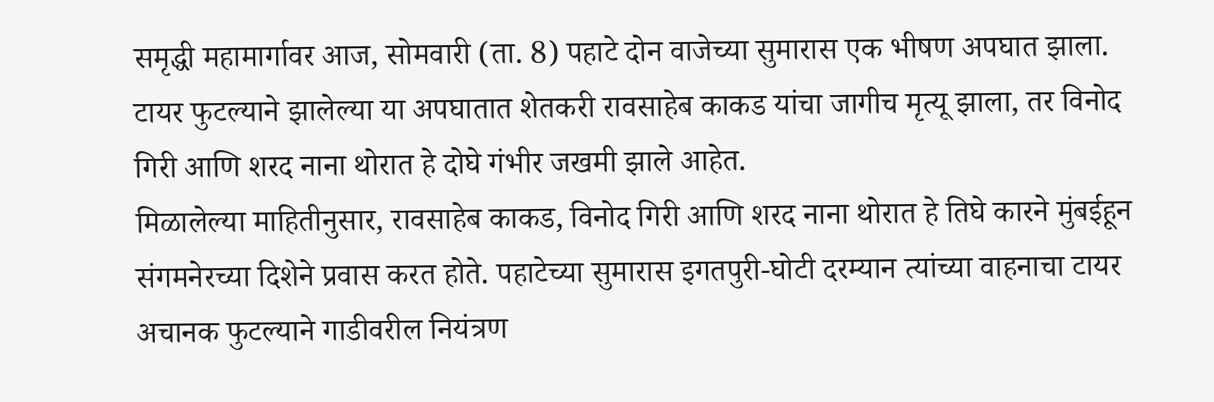समृद्धी महामार्गावर आज, सोमवारी (ता. 8) पहाटे दोन वाजेच्या सुमारास एक भीषण अपघात झाला. टायर फुटल्याने झालेल्या या अपघातात शेतकरी रावसाहेब काकड यांचा जागीच मृत्यू झाला, तर विनोद गिरी आणि शरद नाना थोरात हे दोघे गंभीर जखमी झाले आहेत.
मिळालेल्या माहितीनुसार, रावसाहेब काकड, विनोद गिरी आणि शरद नाना थोरात हे तिघे कारने मुंबईहून संगमनेरच्या दिशेने प्रवास करत होते. पहाटेच्या सुमारास इगतपुरी-घोटी दरम्यान त्यांच्या वाहनाचा टायर अचानक फुटल्याने गाडीवरील नियंत्रण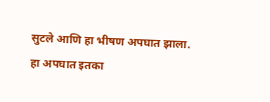सुटले आणि हा भीषण अपघात झाला. हा अपघात इतका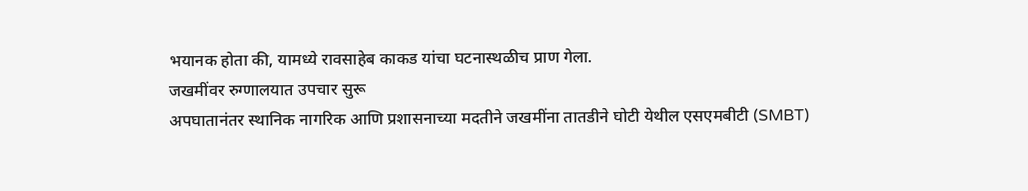भयानक होता की, यामध्ये रावसाहेब काकड यांचा घटनास्थळीच प्राण गेला.
जखमींवर रुग्णालयात उपचार सुरू
अपघातानंतर स्थानिक नागरिक आणि प्रशासनाच्या मदतीने जखमींना तातडीने घोटी येथील एसएमबीटी (SMBT)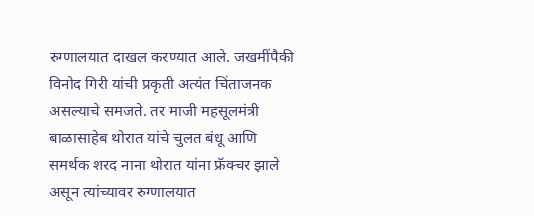रुग्णालयात दाखल करण्यात आले. जखमींपैकी विनोद गिरी यांची प्रकृती अत्यंत चिंताजनक असल्याचे समजते. तर माजी महसूलमंत्री बाळासाहेब थोरात यांचे चुलत बंधू आणि समर्थक शरद नाना थोरात यांना फ्रॅक्चर झाले असून त्यांच्यावर रुग्णालयात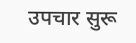उपचार सुरू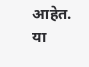आहेत. या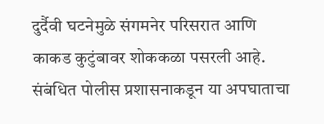दुर्दैवी घटनेमुळे संगमनेर परिसरात आणि काकड कुटुंबावर शोककळा पसरली आहे. संबंधित पोलीस प्रशासनाकडून या अपघाताचा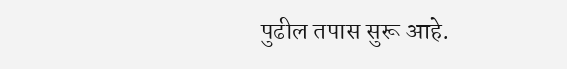पुढील तपास सुरू आहे.